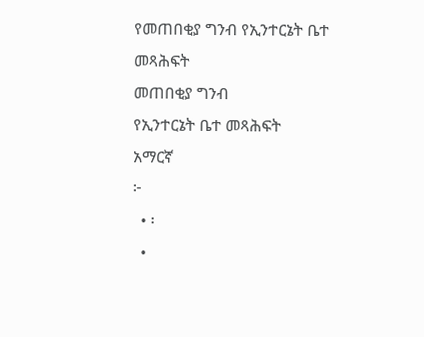የመጠበቂያ ግንብ የኢንተርኔት ቤተ መጻሕፍት
መጠበቂያ ግንብ
የኢንተርኔት ቤተ መጻሕፍት
አማርኛ
፦
  • ፡
  •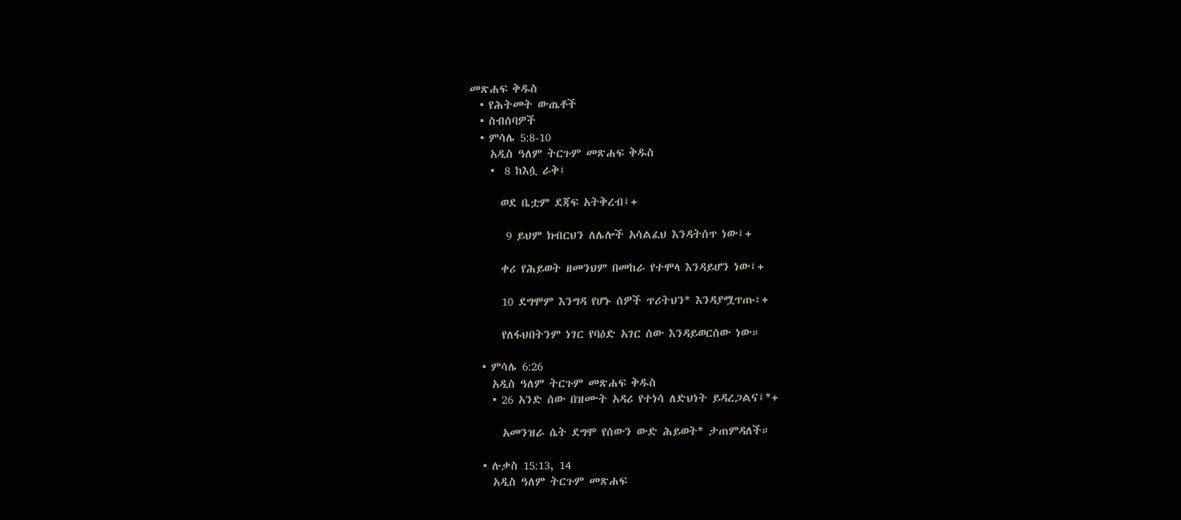መጽሐፍ ቅዱስ
  • የሕትመት ውጤቶች
  • ስብሰባዎች
  • ምሳሌ 5:8-10
    አዲስ ዓለም ትርጉም መጽሐፍ ቅዱስ
    •  8 ከእሷ ራቅ፤

      ወደ ቤቷም ደጃፍ አትቅረብ፤+

       9 ይህም ክብርህን ለሌሎች አሳልፈህ እንዳትሰጥ ነው፤+

      ቀሪ የሕይወት ዘመንህም በመከራ የተሞላ እንዳይሆን ነው፤+

      10 ደግሞም እንግዳ የሆኑ ሰዎች ጥሪትህን* እንዳያሟጥጡ፣+

      የለፋህበትንም ነገር የባዕድ አገር ሰው እንዳይወርሰው ነው።

  • ምሳሌ 6:26
    አዲስ ዓለም ትርጉም መጽሐፍ ቅዱስ
    • 26 አንድ ሰው በዝሙት አዳሪ የተነሳ ለድህነት ይዳረጋልና፤*+

      አመንዝራ ሴት ደግሞ የሰውን ውድ ሕይወት* ታጠምዳለች።

  • ሉቃስ 15:13, 14
    አዲስ ዓለም ትርጉም መጽሐፍ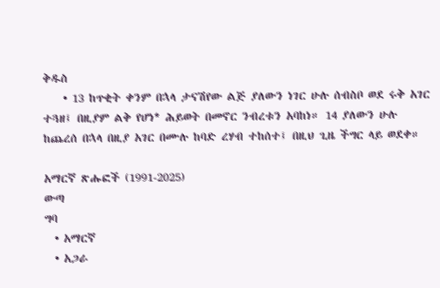ቅዱስ
    • 13 ከጥቂት ቀንም በኋላ ታናሽየው ልጅ ያለውን ነገር ሁሉ ሰብስቦ ወደ ሩቅ አገር ተጓዘ፤ በዚያም ልቅ የሆነ* ሕይወት በመኖር ንብረቱን አባከነ። 14 ያለውን ሁሉ ከጨረሰ በኋላ በዚያ አገር በሙሉ ከባድ ረሃብ ተከሰተ፤ በዚህ ጊዜ ችግር ላይ ወደቀ።

አማርኛ ጽሑፎች (1991-2025)
ውጣ
ግባ
  • አማርኛ
  • አጋራ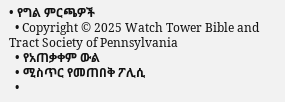• የግል ምርጫዎች
  • Copyright © 2025 Watch Tower Bible and Tract Society of Pennsylvania
  • የአጠቃቀም ውል
  • ሚስጥር የመጠበቅ ፖሊሲ
  •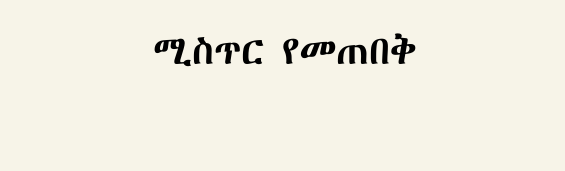ሚስጥር የመጠበቅ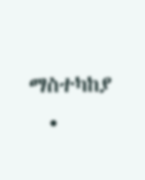ማስተካከያ
  •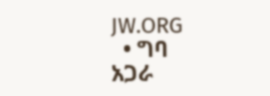JW.ORG
  • ግባ
አጋራ